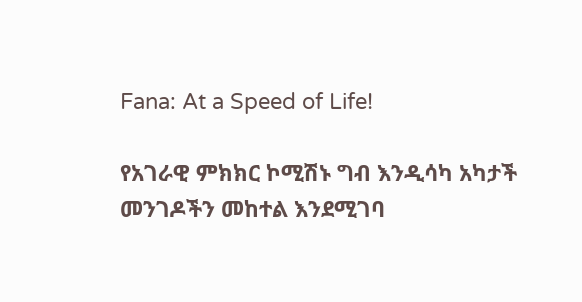Fana: At a Speed of Life!

የአገራዊ ምክክር ኮሚሽኑ ግብ እንዲሳካ አካታች መንገዶችን መከተል እንደሚገባ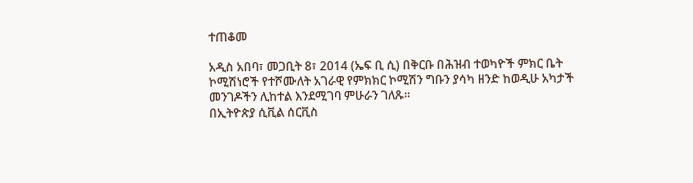ተጠቆመ

አዲስ አበባ፣ መጋቢት 8፣ 2014 (ኤፍ ቢ ሲ) በቅርቡ በሕዝብ ተወካዮች ምክር ቤት ኮሚሽነሮች የተሾሙለት አገራዊ የምክክር ኮሚሽን ግቡን ያሳካ ዘንድ ከወዲሁ አካታች መንገዶችን ሊከተል እንደሚገባ ምሁራን ገለጹ፡፡
በኢትዮጵያ ሲቪል ሰርቪስ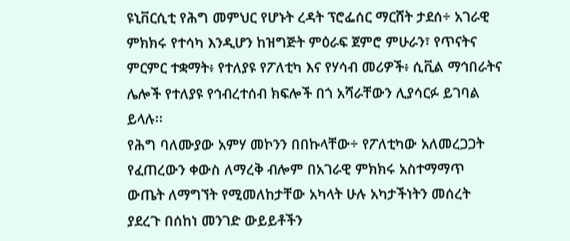ዩኒቨርሲቲ የሕግ መምህር የሆኑት ረዳት ፕሮፌሰር ማርሸት ታደሰ÷ አገራዊ ምክክሩ የተሳካ እንዲሆን ከዝግጅት ምዕራፍ ጀምሮ ምሁራን፣ የጥናትና ምርምር ተቋማት፥ የተለያዩ የፖለቲካ እና የሃሳብ መሪዎች፥ ሲቪል ማኅበራትና ሌሎች የተለያዩ የኅብረተሰብ ክፍሎች በጎ አሻራቸውን ሊያሳርፉ ይገባል ይላሉ፡፡
የሕግ ባለሙያው አምሃ መኮንን በበኩላቸው÷ የፖለቲካው አለመረጋጋት የፈጠረውን ቀውስ ለማረቅ ብሎም በአገራዊ ምክክሩ አስተማማጥ ውጤት ለማግኘት የሚመለከታቸው አካላት ሁሉ አካታችነትን መሰረት ያደረጉ በሰከነ መንገድ ውይይቶችን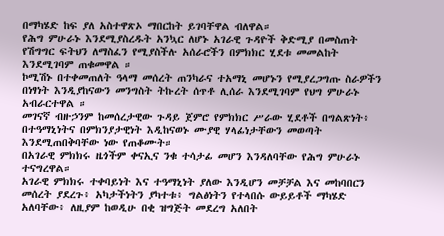በማካሄድ ከፍ ያለ አስተዋጽኦ ማበርከት ይገባቸዋል ብለዋል።
የሕግ ምሁራኑ እንደሚያስረዱት አንኳር ለሆኑ አገራዊ ጉዳዮች ቅድሚያ በመስጠት የሽግግር ፍትህን ለማስፈን የሚያስችሉ አሰራሮችን በምክክር ሂደቱ መመልከት እንደሚገባም ጠቁመዋል ።
ኮሚሽኑ በተቀመጠለት ዓላማ መሰረት ጠንካራና ተአማኒ መሆኑን የሚያረጋግጡ ስራዎችን በነፃነት እንዲያከናውን መንግስት ትኩረት ሰጥቶ ሊሰራ እንደሚገባም የህግ ምሁራኑ አብራርተዋል ።
መገናኛ ብዙኃንም ከመሰረታዊው ጉዳይ ጀምሮ የምክክር ሥራው ሂደቶች በግልጽነት፥ በተዓማኒነትና በምክንያታዊነት እዲከናወኑ ሙያዊ ሃላፊነታቸውን መወጣት እንደሚጠበቅባቸው ነው የጠቆሙት።
በአገራዊ ምክክሩ ዜጎችም ቀናኢና ንቁ ተሳታፊ መሆን እንዳለባቸው የሕግ ምሁራኑ ተናግረዋል።
አገራዊ ምክክሩ ተቀባይነት እና ተዓማኒነት ያለው እንዲሆን መቻቻል እና መከባበርን መሰረት ያደረጉ፥ አካታችነትን ያካተቱ፥ ግልፅነትን የተላበሱ ውይይቶች ማካሄድ አለባቸው፥ ለዚያም ከወዲሁ በቂ ዝግጅት መደረግ አለበት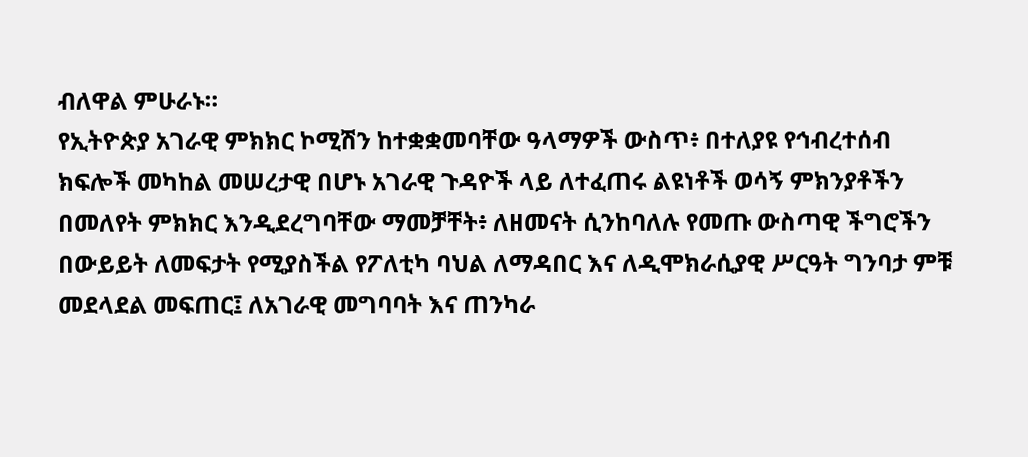ብለዋል ምሁራኑ።
የኢትዮጵያ አገራዊ ምክክር ኮሚሽን ከተቋቋመባቸው ዓላማዎች ውስጥ፥ በተለያዩ የኅብረተሰብ ክፍሎች መካከል መሠረታዊ በሆኑ አገራዊ ጉዳዮች ላይ ለተፈጠሩ ልዩነቶች ወሳኝ ምክንያቶችን በመለየት ምክክር እንዲደረግባቸው ማመቻቸት፥ ለዘመናት ሲንከባለሉ የመጡ ውስጣዊ ችግሮችን በውይይት ለመፍታት የሚያስችል የፖለቲካ ባህል ለማዳበር እና ለዲሞክራሲያዊ ሥርዓት ግንባታ ምቹ መደላደል መፍጠር፤ ለአገራዊ መግባባት እና ጠንካራ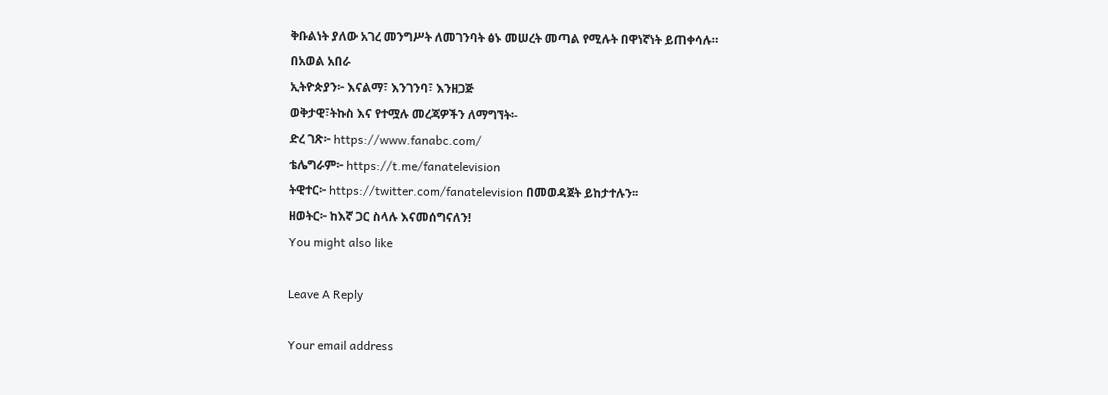ቅቡልነት ያለው አገረ መንግሥት ለመገንባት ፅኑ መሠረት መጣል የሚሉት በዋነኛነት ይጠቀሳሉ።
በአወል አበራ
ኢትዮጵያን፦ እናልማ፣ እንገንባ፣ እንዘጋጅ
ወቅታዊ፣ትኩስ እና የተሟሉ መረጃዎችን ለማግኘት፡-
ድረ ገጽ፦ https://www.fanabc.com/
ቴሌግራም፦ https://t.me/fanatelevision
ትዊተር፦ https://twitter.com/fanatelevision በመወዳጀት ይከታተሉን፡፡
ዘወትር፦ ከእኛ ጋር ስላሉ እናመሰግናለን!
You might also like

Leave A Reply

Your email address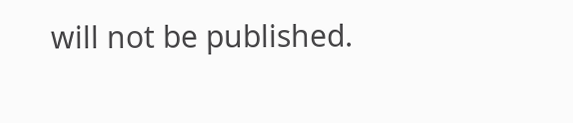will not be published.